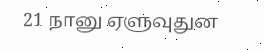21 நானு ஏளுவுதுன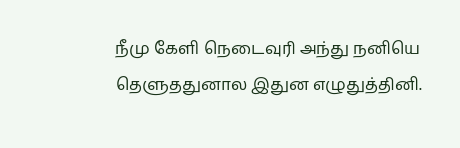நீமு கேளி நெடைவுரி அந்து நனியெ தெளுததுனால இதுன எழுதுத்தினி.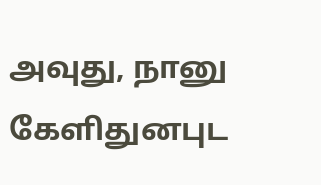அவுது, நானு கேளிதுனபுட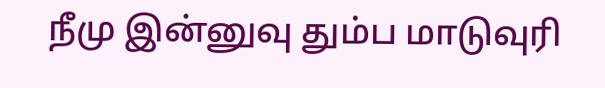நீமு இன்னுவு தும்ப மாடுவுரி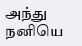அந்து நனியெ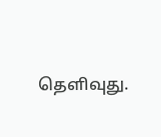தெளிவுது.